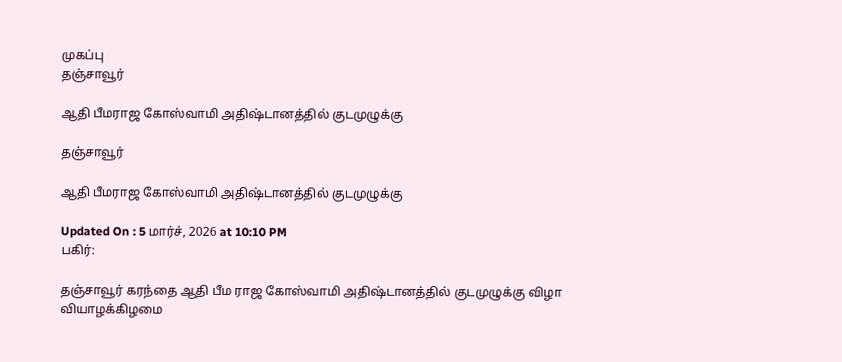முகப்பு
தஞ்சாவூர்

ஆதி பீமராஜ கோஸ்வாமி அதிஷ்டானத்தில் குடமுழுக்கு

தஞ்சாவூர்

ஆதி பீமராஜ கோஸ்வாமி அதிஷ்டானத்தில் குடமுழுக்கு

Updated On : 5 மார்ச், 2026 at 10:10 PM
பகிர்:

தஞ்சாவூர் கரந்தை ஆதி பீம ராஜ கோஸ்வாமி அதிஷ்டானத்தில் குடமுழுக்கு விழா வியாழக்கிழமை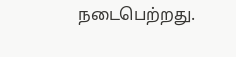நடைபெற்றது.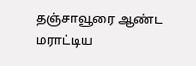தஞ்சாவூரை ஆண்ட மராட்டிய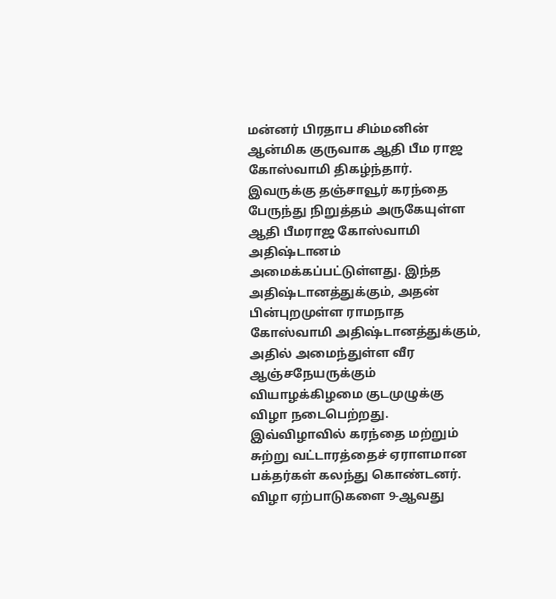மன்னர் பிரதாப சிம்மனின் ஆன்மிக குருவாக ஆதி பீம ராஜ கோஸ்வாமி திகழ்ந்தார். இவருக்கு தஞ்சாவூர் கரந்தை பேருந்து நிறுத்தம் அருகேயுள்ள ஆதி பீமராஜ கோஸ்வாமி அதிஷ்டானம் அமைக்கப்பட்டுள்ளது. இந்த அதிஷ்டானத்துக்கும், அதன் பின்புறமுள்ள ராமநாத கோஸ்வாமி அதிஷ்டானத்துக்கும், அதில் அமைந்துள்ள வீர ஆஞ்சநேயருக்கும் வியாழக்கிழமை குடமுழுக்கு விழா நடைபெற்றது. இவ்விழாவில் கரந்தை மற்றும் சுற்று வட்டாரத்தைச் ஏராளமான பக்தர்கள் கலந்து கொண்டனர். விழா ஏற்பாடுகளை 9-ஆவது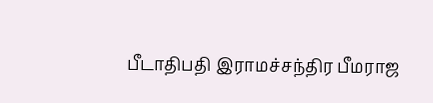பீடாதிபதி இராமச்சந்திர பீமராஜ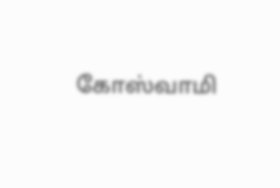கோஸ்வாமி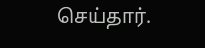செய்தார்.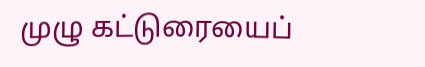முழு கட்டுரையைப்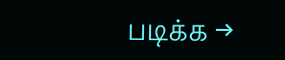படிக்க →